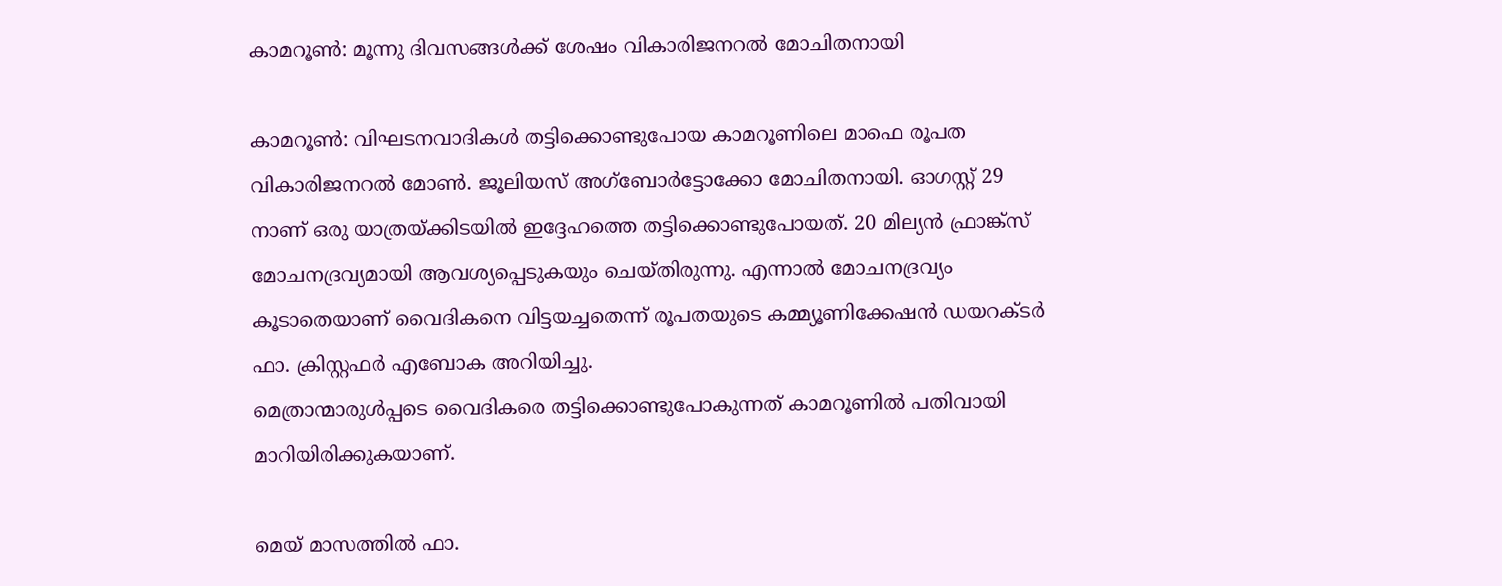കാമറൂണ്‍: മൂന്നു ദിവസങ്ങള്‍ക്ക് ശേഷം വികാരിജനറല്‍ മോചിതനായി

കാമറൂണ്‍: വിഘടനവാദികള്‍ തട്ടിക്കൊണ്ടുപോയ കാമറൂണിലെ മാഫെ രൂപത വികാരിജനറല്‍ മോണ്‍. ജൂലിയസ് അഗ്‌ബോര്‍ട്ടോക്കോ മോചിതനായി. ഓഗസ്റ്റ് 29 നാണ് ഒരു യാത്രയ്ക്കിടയില്‍ ഇദ്ദേഹത്തെ തട്ടിക്കൊണ്ടുപോയത്. 20 മില്യന്‍ ഫ്രാങ്ക്‌സ് മോചനദ്രവ്യമായി ആവശ്യപ്പെടുകയും ചെയ്തിരുന്നു. എന്നാല്‍ മോചനദ്രവ്യം കൂടാതെയാണ് വൈദികനെ വിട്ടയച്ചതെന്ന് രൂപതയുടെ കമ്മ്യൂണിക്കേഷന്‍ ഡയറക്ടര്‍ ഫാ. ക്രിസ്റ്റഫര്‍ എബോക അറിയിച്ചു.
മെത്രാന്മാരുള്‍പ്പടെ വൈദികരെ തട്ടിക്കൊണ്ടുപോകുന്നത് കാമറൂണില്‍ പതിവായി മാറിയിരിക്കുകയാണ്.

മെയ് മാസത്തില്‍ ഫാ.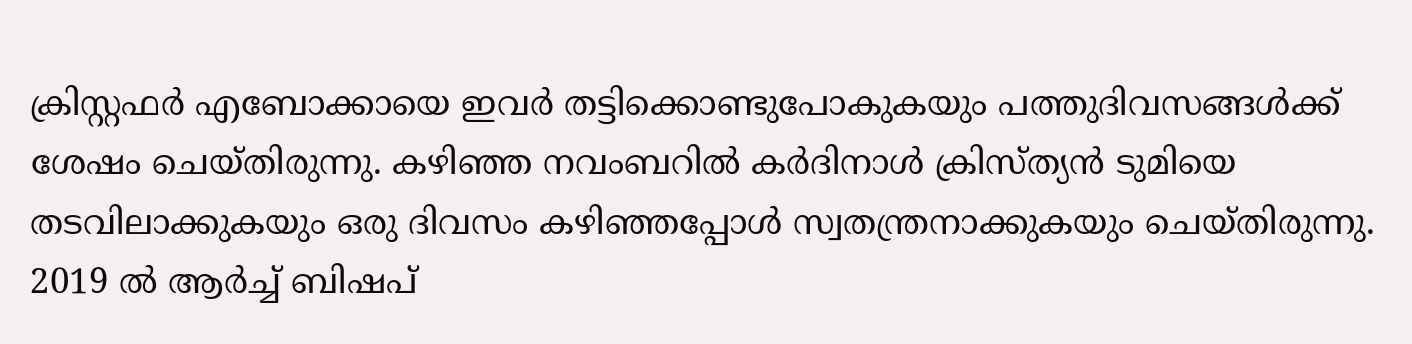ക്രിസ്റ്റഫര്‍ എബോക്കായെ ഇവര്‍ തട്ടിക്കൊണ്ടുപോകുകയും പത്തുദിവസങ്ങള്‍ക്ക് ശേഷം ചെയ്തിരുന്നു. കഴിഞ്ഞ നവംബറില്‍ കര്‍ദിനാള്‍ ക്രിസ്ത്യന്‍ ടുമിയെ തടവിലാക്കുകയും ഒരു ദിവസം കഴിഞ്ഞപ്പോള്‍ സ്വതന്ത്രനാക്കുകയും ചെയ്തിരുന്നു. 2019 ല്‍ ആര്‍ച്ച് ബിഷപ്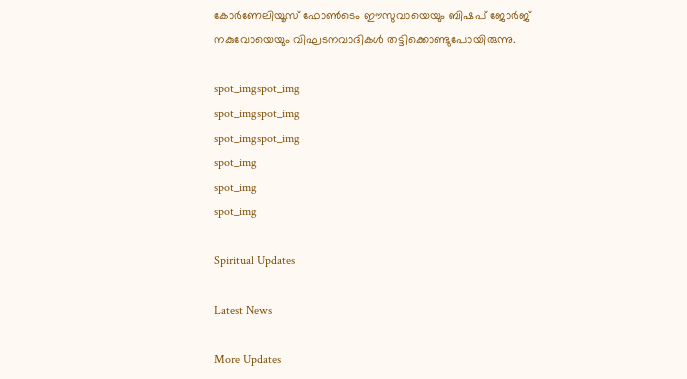കോര്‍ണേലിയൂസ് ഫോണ്‍ടെം ഈസുവായെയും ബിഷപ് ജോര്‍ജ് നകുവോയെയും വിഘടനവാദികള്‍ തട്ടിക്കൊണ്ടുപോയിരുന്നു.

spot_imgspot_img
spot_imgspot_img
spot_imgspot_img
spot_img
spot_img
spot_img

Spiritual Updates

Latest News

More Updates